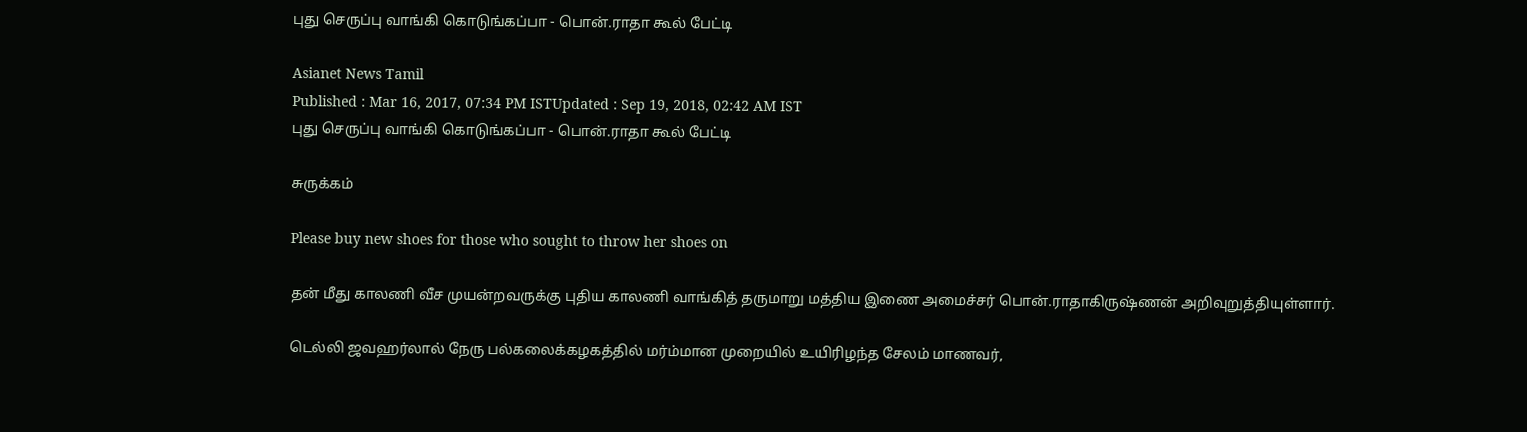புது செருப்பு வாங்கி கொடுங்கப்பா - பொன்.ராதா கூல் பேட்டி

Asianet News Tamil
Published : Mar 16, 2017, 07:34 PM ISTUpdated : Sep 19, 2018, 02:42 AM IST
புது செருப்பு வாங்கி கொடுங்கப்பா - பொன்.ராதா கூல் பேட்டி

சுருக்கம்

Please buy new shoes for those who sought to throw her shoes on

தன் மீது காலணி வீச முயன்றவருக்கு புதிய காலணி வாங்கித் தருமாறு மத்திய இணை அமைச்சர் பொன்.ராதாகிருஷ்ணன் அறிவுறுத்தியுள்ளார்.

டெல்லி ஜவஹர்லால் நேரு பல்கலைக்கழகத்தில் மர்ம்மான முறையில் உயிரிழந்த சேலம் மாணவர்,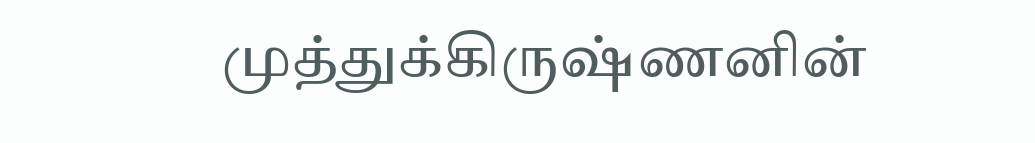முத்துக்கிருஷ்ணனின்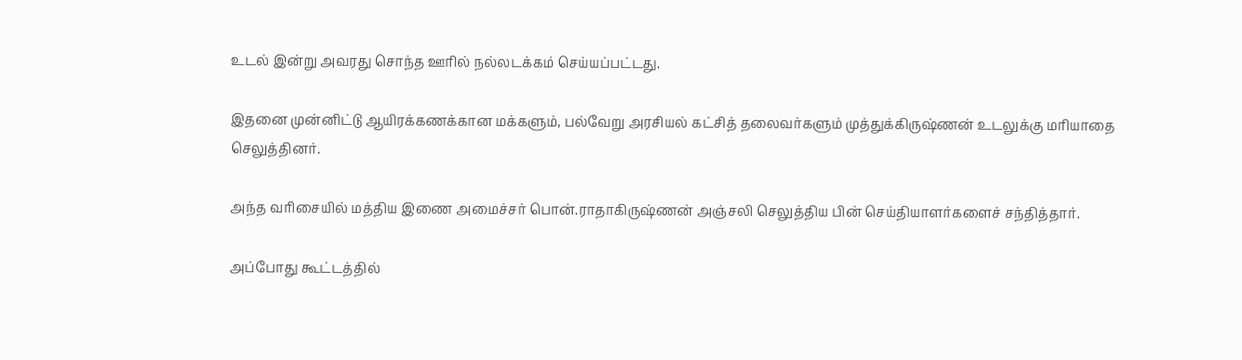உடல் இன்று அவரது சொந்த ஊரில் நல்லடக்கம் செய்யப்பட்டது.

இதனை முன்னிட்டு ஆயிரக்கணக்கான மக்களும், பல்வேறு அரசியல் கட்சித் தலைவர்களும் முத்துக்கிருஷ்ணன் உடலுக்கு மரியாதை செலுத்தினர்.

அந்த வரிசையில் மத்திய இணை அமைச்சர் பொன்.ராதாகிருஷ்ணன் அஞ்சலி செலுத்திய பின் செய்தியாளர்களைச் சந்தித்தார்.

அப்போது கூட்டத்தில்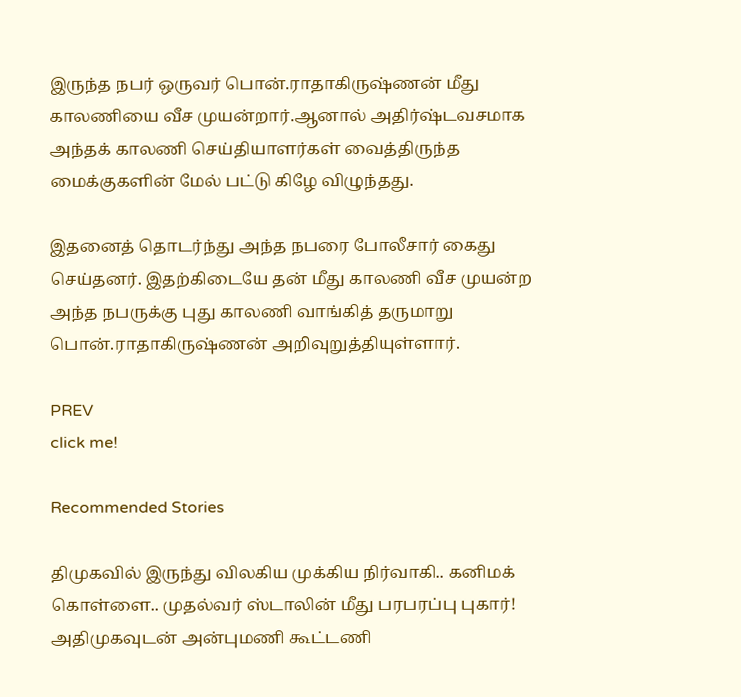இருந்த நபர் ஒருவர் பொன்.ராதாகிருஷ்ணன் மீது காலணியை வீச முயன்றார்.ஆனால் அதிர்ஷ்டவசமாக அந்தக் காலணி செய்தியாளர்கள் வைத்திருந்த மைக்குகளின் மேல் பட்டு கிழே விழுந்தது.

இதனைத் தொடர்ந்து அந்த நபரை போலீசார் கைது செய்தனர். இதற்கிடையே தன் மீது காலணி வீச முயன்ற அந்த நபருக்கு புது காலணி வாங்கித் தருமாறு பொன்.ராதாகிருஷ்ணன் அறிவுறுத்தியுள்ளார்.

PREV
click me!

Recommended Stories

திமுகவில் இருந்து விலகிய முக்கிய நிர்வாகி.. கனிமக் கொள்ளை.. முதல்வர் ஸ்டாலின் மீது பரபரப்பு புகார்!
அதிமுகவுடன் அன்புமணி கூட்டணி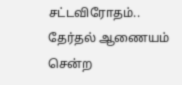சட்டவிரோதம்.. தேர்தல் ஆணையம் சென்ற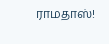ராமதாஸ்!